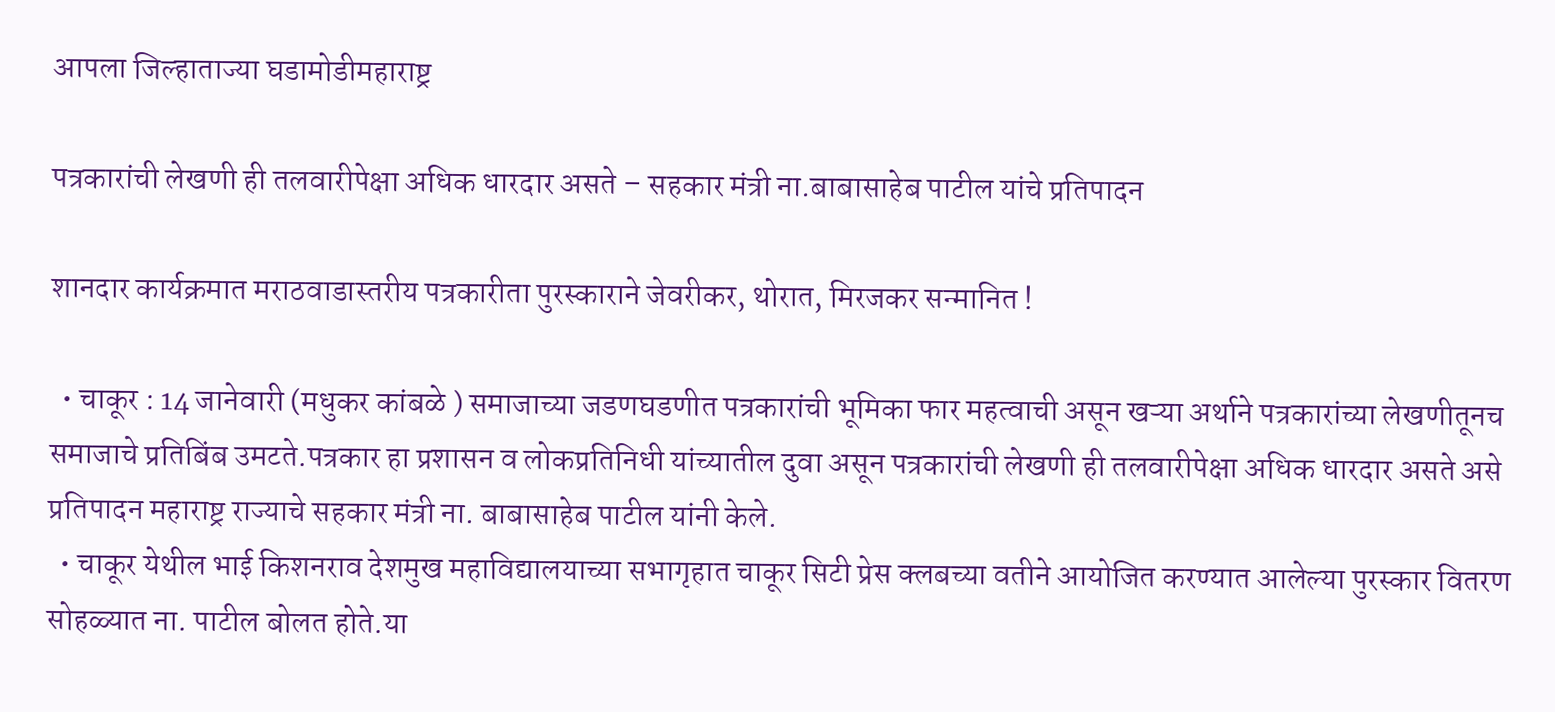आपला जिल्हाताज्या घडामोडीमहाराष्ट्र

पत्रकारांची लेखणी ही तलवारीपेक्षा अधिक धारदार असते – सहकार मंत्री ना.बाबासाहेब पाटील यांचे प्रतिपादन

शानदार कार्यक्रमात मराठवाडास्तरीय पत्रकारीता पुरस्काराने जेवरीकर, थोरात, मिरजकर सन्मानित !

  • चाकूर : 14 जानेवारी (मधुकर कांबळे ) समाजाच्या जडणघडणीत पत्रकारांची भूमिका फार महत्वाची असून खऱ्या अर्थाने पत्रकारांच्या लेखणीतूनच समाजाचे प्रतिबिंब उमटते.पत्रकार हा प्रशासन व लोकप्रतिनिधी यांच्यातील दुवा असून पत्रकारांची लेखणी ही तलवारीपेक्षा अधिक धारदार असते असे प्रतिपादन महाराष्ट्र राज्याचे सहकार मंत्री ना. बाबासाहेब पाटील यांनी केले.
  • चाकूर येथील भाई किशनराव देशमुख महाविद्यालयाच्या सभागृहात चाकूर सिटी प्रेस क्लबच्या वतीने आयोजित करण्यात आलेल्या पुरस्कार वितरण सोहळ्यात ना. पाटील बोलत होते.या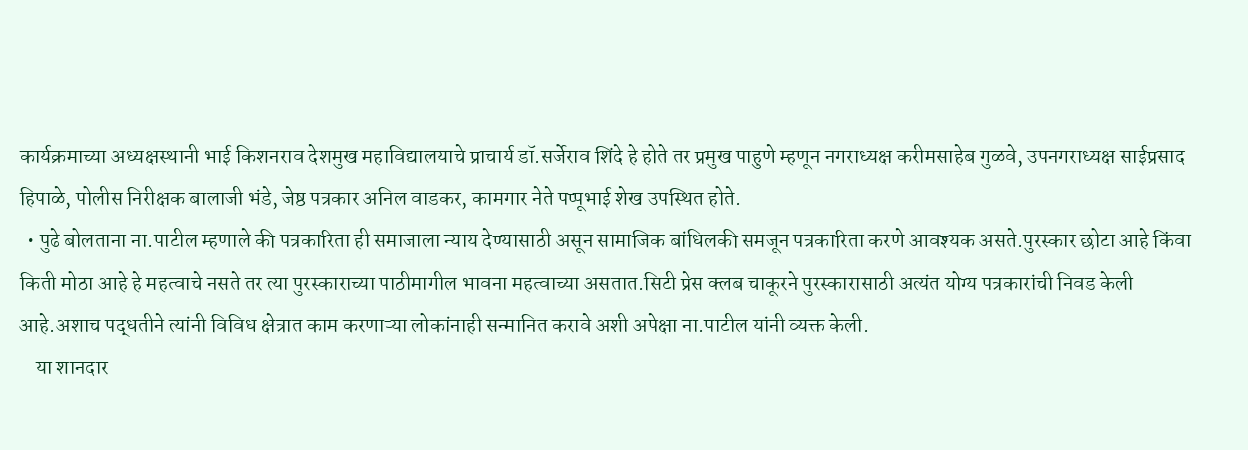कार्यक्रमाच्या अध्यक्षस्थानी भाई किशनराव देशमुख महाविद्यालयाचे प्राचार्य डॉ.सर्जेराव शिंदे हे होते तर प्रमुख पाहुणे म्हणून नगराध्यक्ष करीमसाहेब गुळवे, उपनगराध्यक्ष साईप्रसाद हिपाळे, पोलीस निरीक्षक बालाजी भंडे, जेष्ठ पत्रकार अनिल वाडकर, कामगार नेते पप्पूभाई शेख उपस्थित होते.
  • पुढे बोलताना ना.पाटील म्हणाले की पत्रकारिता ही समाजाला न्याय देण्यासाठी असून सामाजिक बांधिलकी समजून पत्रकारिता करणे आवश्यक असते.पुरस्कार छोटा आहे किंवा किती मोठा आहे हे महत्वाचे नसते तर त्या पुरस्काराच्या पाठीमागील भावना महत्वाच्या असतात.सिटी प्रेस क्लब चाकूरने पुरस्कारासाठी अत्यंत योग्य पत्रकारांची निवड केली आहे.अशाच पद्धतीने त्यांनी विविध क्षेत्रात काम करणाऱ्या लोकांनाही सन्मानित करावे अशी अपेक्षा ना.पाटील यांनी व्यक्त केली.
    या शानदार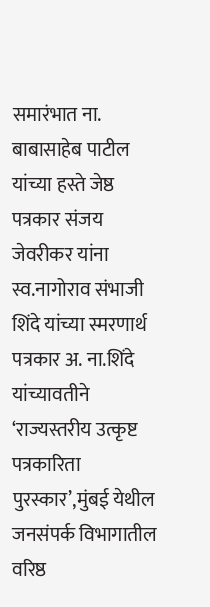समारंभात ना. बाबासाहेब पाटील यांच्या हस्ते जेष्ठ पत्रकार संजय जेवरीकर यांना स्व.नागोराव संभाजी शिंदे यांच्या स्मरणार्थ पत्रकार अ. ना.शिंदे यांच्यावतीने ‘राज्यस्तरीय उत्कृष्ट पत्रकारिता पुरस्कार’,मुंबई येथील जनसंपर्क विभागातील वरिष्ठ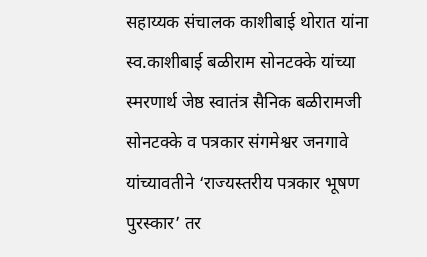सहाय्यक संचालक काशीबाई थोरात यांना स्व.काशीबाई बळीराम सोनटक्के यांच्या स्मरणार्थ जेष्ठ स्वातंत्र सैनिक बळीरामजी सोनटक्के व पत्रकार संगमेश्वर जनगावे यांच्यावतीने ‘राज्यस्तरीय पत्रकार भूषण पुरस्कार’ तर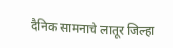दैनिक सामनाचे लातूर जिल्हा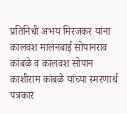प्रतिनिधी अभय मिरजकर यांना कालवश मालनबाई सोपानराव कांबळे व कालवश सोपान काशीराम कांबळे यांच्या स्मरणार्थ पत्रकार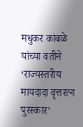मधुकर कांबळे यांच्या वतीने ‘राज्यस्तरीय मायदादा वृत्तरत्न पुरस्कार’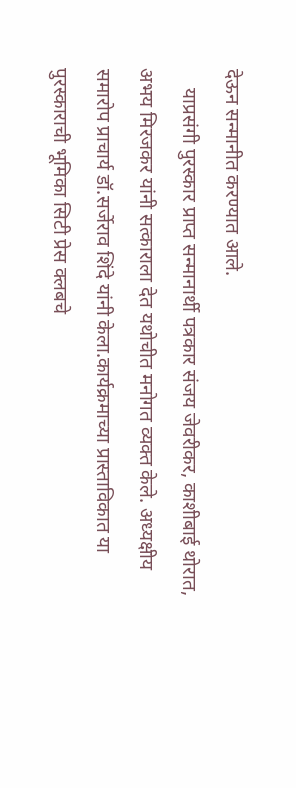देऊन सन्मानीत करण्यात आले.
    याप्रसंगी पुरस्कार प्राप्त सन्मानार्थी पत्रकार संजय जेवरीकर, काशीबाई थोरात, अभय मिरजकर यांनी सत्काराला देत यथोचीत मनोगत व्यक्त केले. अध्यक्षीय समारोप प्राचार्य डॉ.सर्जेराव शिंदे यांनी केला.कार्यक्रमाच्या प्रास्ताविकात या पुरस्काराची भूमिका सिटी प्रेस क्लबचे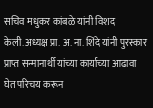सचिव मधुकर कांबळे यांनी विशद केली.अध्यक्ष प्रा. अ. ना. शिंदे यांनी पुरस्कार प्राप्त सन्मानार्थी यांच्या कार्याच्या आढावा घेत परिचय करून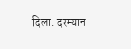दिला. दरम्यान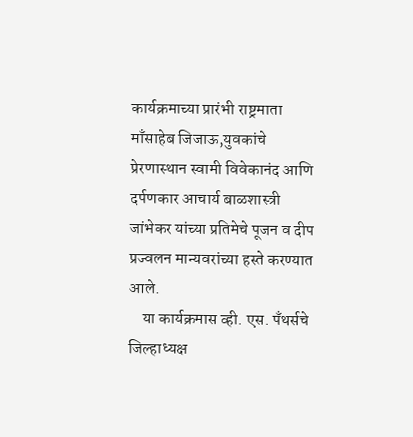कार्यक्रमाच्या प्रारंभी राष्ट्रमाता माँसाहेब जिजाऊ,युवकांचे प्रेरणास्थान स्वामी विवेकानंद आणि दर्पणकार आचार्य बाळशास्त्री जांभेकर यांच्या प्रतिमेचे पूजन व दीप प्रज्वलन मान्यवरांच्या हस्ते करण्यात आले.
    या कार्यक्रमास व्ही. एस. पँथर्सचे जिल्हाध्यक्ष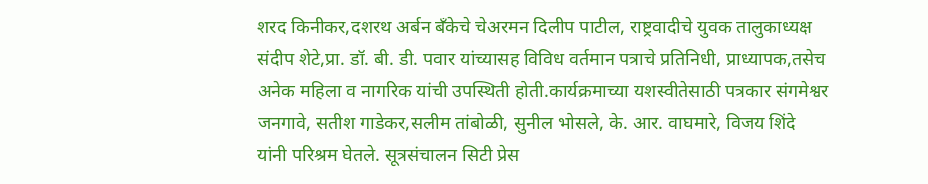शरद किनीकर,दशरथ अर्बन बँकेचे चेअरमन दिलीप पाटील, राष्ट्रवादीचे युवक तालुकाध्यक्ष संदीप शेटे,प्रा. डॉ. बी. डी. पवार यांच्यासह विविध वर्तमान पत्राचे प्रतिनिधी, प्राध्यापक,तसेच अनेक महिला व नागरिक यांची उपस्थिती होती.कार्यक्रमाच्या यशस्वीतेसाठी पत्रकार संगमेश्वर जनगावे, सतीश गाडेकर,सलीम तांबोळी, सुनील भोसले, के. आर. वाघमारे, विजय शिंदे यांनी परिश्रम घेतले. सूत्रसंचालन सिटी प्रेस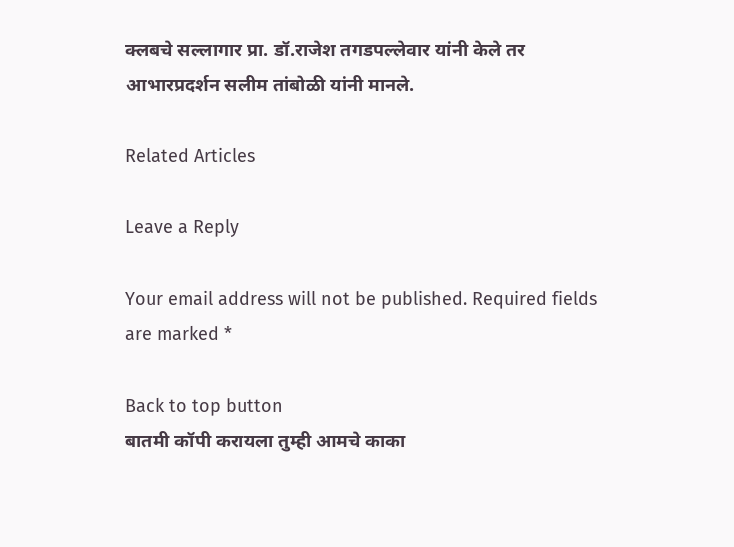क्लबचे सल्लागार प्रा. डॉ.राजेश तगडपल्लेवार यांनी केले तर आभारप्रदर्शन सलीम तांबोळी यांनी मानले.

Related Articles

Leave a Reply

Your email address will not be published. Required fields are marked *

Back to top button
बातमी कॉपी करायला तुम्ही आमचे काका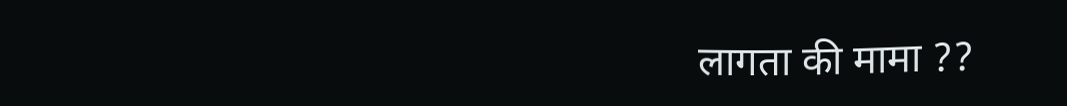लागता की मामा ??